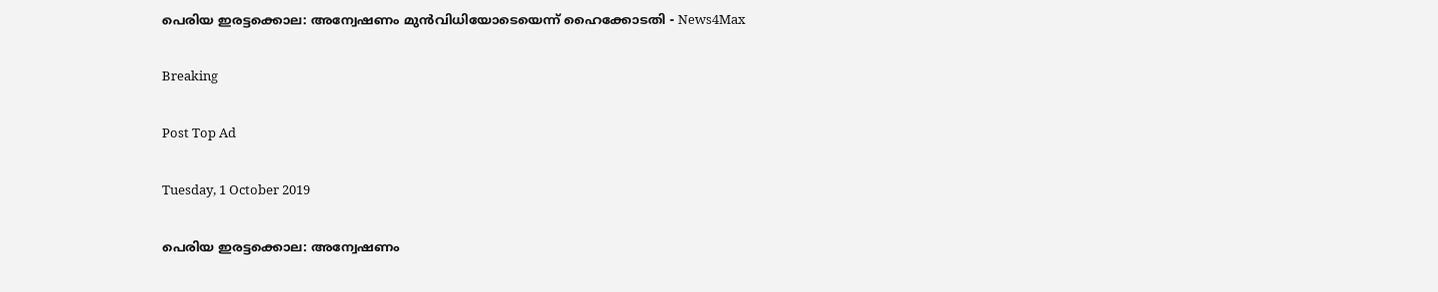പെരിയ ഇരട്ടക്കൊല: അന്വേഷണം മുൻവിധിയോടെയെന്ന് ഹൈക്കോടതി - News4Max

Breaking

Post Top Ad

Tuesday, 1 October 2019

പെരിയ ഇരട്ടക്കൊല: അന്വേഷണം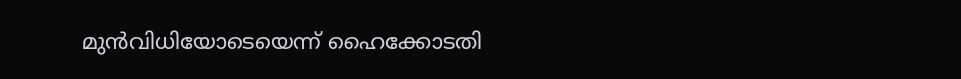മുൻവിധിയോടെയെന്ന് ഹൈക്കോടതി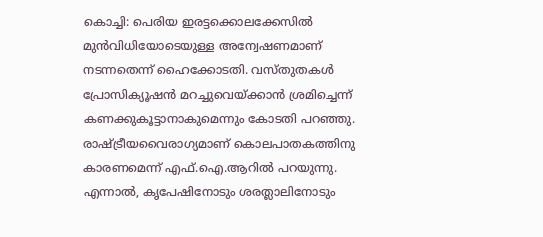കൊച്ചി: പെരിയ ഇരട്ടക്കൊലക്കേസിൽ മുൻവിധിയോടെയുള്ള അന്വേഷണമാണ് നടന്നതെന്ന് ഹൈക്കോടതി. വസ്തുതകൾ പ്രോസിക്യൂഷൻ മറച്ചുവെയ്ക്കാൻ ശ്രമിച്ചെന്ന് കണക്കുകൂട്ടാനാകുമെന്നും കോടതി പറഞ്ഞു. രാഷ്ട്രീയവൈരാഗ്യമാണ് കൊലപാതകത്തിനു കാരണമെന്ന് എഫ്.ഐ.ആറിൽ പറയുന്നു. എന്നാൽ, കൃപേഷിനോടും ശരത്ലാലിനോടും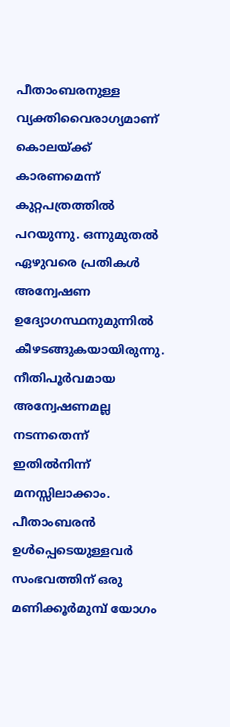പീതാംബരനുള്ള വ്യക്തിവൈരാഗ്യമാണ് കൊലയ്ക്ക് കാരണമെന്ന് കുറ്റപത്രത്തിൽ പറയുന്നു. ഒന്നുമുതൽ ഏഴുവരെ പ്രതികൾ അന്വേഷണ ഉദ്യോഗസ്ഥനുമുന്നിൽ കീഴടങ്ങുകയായിരുന്നു. നീതിപൂർവമായ അന്വേഷണമല്ല നടന്നതെന്ന് ഇതിൽനിന്ന് മനസ്സിലാക്കാം. പീതാംബരൻ ഉൾപ്പെടെയുള്ളവർ സംഭവത്തിന് ഒരു മണിക്കൂർമുമ്പ് യോഗം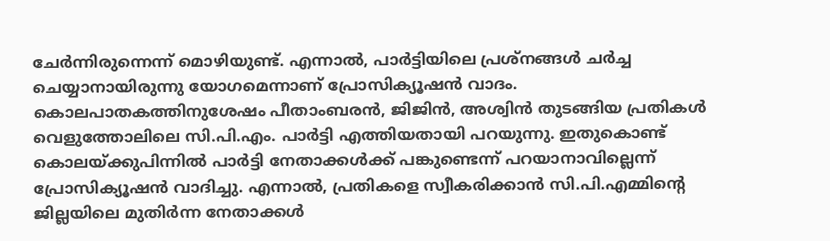ചേർന്നിരുന്നെന്ന് മൊഴിയുണ്ട്. എന്നാൽ, പാർട്ടിയിലെ പ്രശ്നങ്ങൾ ചർച്ച ചെയ്യാനായിരുന്നു യോഗമെന്നാണ് പ്രോസിക്യൂഷൻ വാദം. കൊലപാതകത്തിനുശേഷം പീതാംബരൻ, ജിജിൻ, അശ്വിൻ തുടങ്ങിയ പ്രതികൾ വെളുത്തോലിലെ സി.പി.എം. പാർട്ടി എത്തിയതായി പറയുന്നു. ഇതുകൊണ്ട് കൊലയ്ക്കുപിന്നിൽ പാർട്ടി നേതാക്കൾക്ക് പങ്കുണ്ടെന്ന് പറയാനാവില്ലെന്ന് പ്രോസിക്യൂഷൻ വാദിച്ചു. എന്നാൽ, പ്രതികളെ സ്വീകരിക്കാൻ സി.പി.എമ്മിന്റെ ജില്ലയിലെ മുതിർന്ന നേതാക്കൾ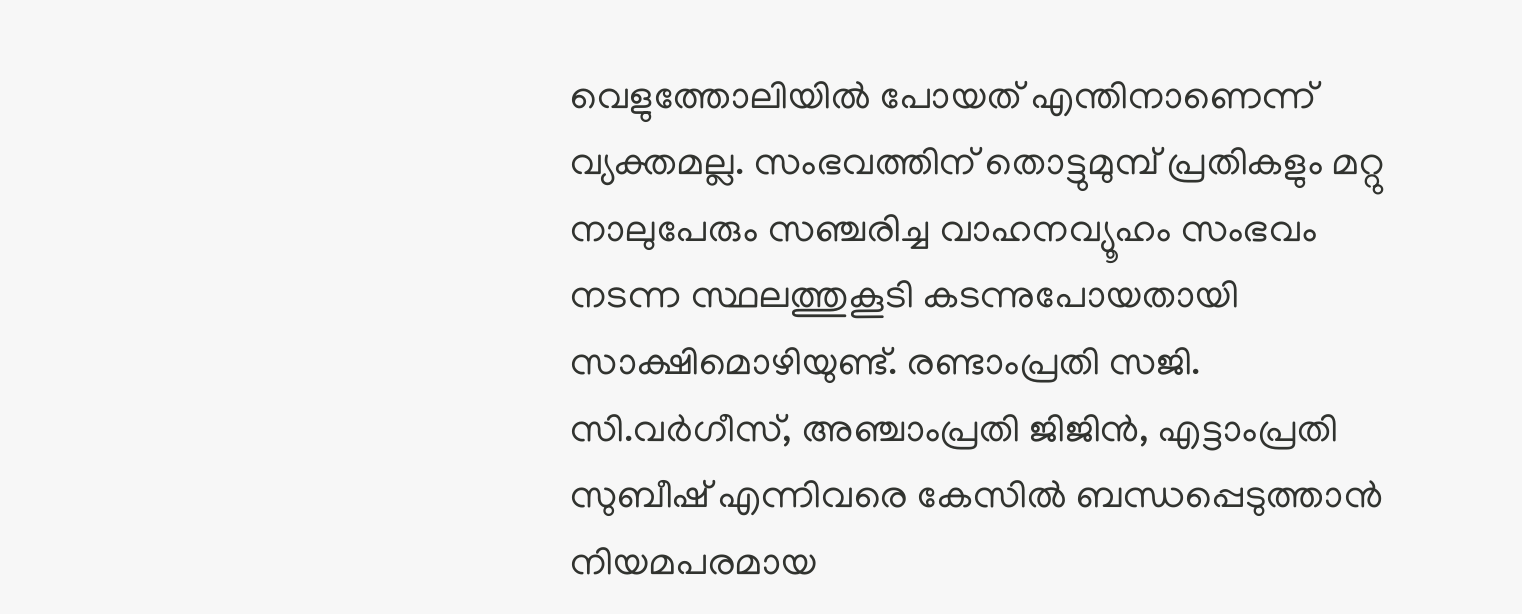വെളുത്തോലിയിൽ പോയത് എന്തിനാണെന്ന് വ്യക്തമല്ല. സംഭവത്തിന് തൊട്ടുമുമ്പ് പ്രതികളും മറ്റു നാലുപേരും സഞ്ചരിച്ച വാഹനവ്യൂഹം സംഭവം നടന്ന സ്ഥലത്തുകൂടി കടന്നുപോയതായി സാക്ഷിമൊഴിയുണ്ട്. രണ്ടാംപ്രതി സജി. സി.വർഗീസ്, അഞ്ചാംപ്രതി ജിജിൻ, എട്ടാംപ്രതി സുബീഷ് എന്നിവരെ കേസിൽ ബന്ധപ്പെടുത്താൻ നിയമപരമായ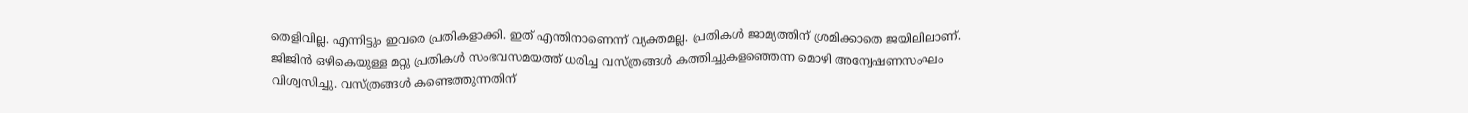തെളിവില്ല. എന്നിട്ടും ഇവരെ പ്രതികളാക്കി. ഇത് എന്തിനാണെന്ന് വ്യക്തമല്ല. പ്രതികൾ ജാമ്യത്തിന് ശ്രമിക്കാതെ ജയിലിലാണ്. ജിജിൻ ഒഴികെയുള്ള മറ്റു പ്രതികൾ സംഭവസമയത്ത് ധരിച്ച വസ്ത്രങ്ങൾ കത്തിച്ചുകളഞ്ഞെന്ന മൊഴി അന്വേഷണസംഘം വിശ്വസിച്ചു. വസ്ത്രങ്ങൾ കണ്ടെത്തുന്നതിന്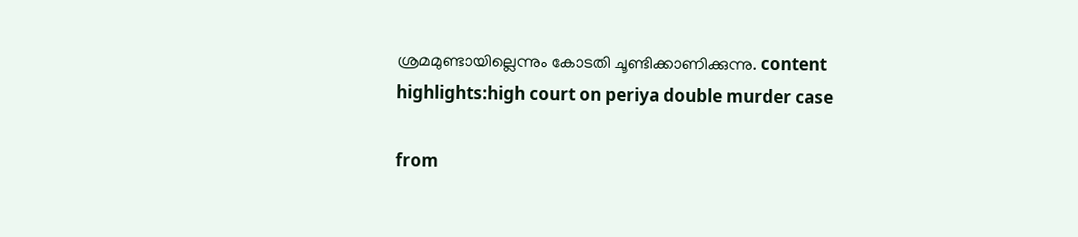ശ്രമമുണ്ടായില്ലെന്നും കോടതി ചൂണ്ടിക്കാണിക്കുന്നു. content highlights:high court on periya double murder case

from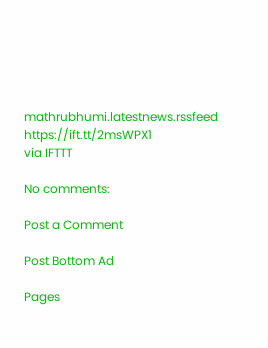mathrubhumi.latestnews.rssfeed https://ift.tt/2msWPX1
via IFTTT

No comments:

Post a Comment

Post Bottom Ad

Pages